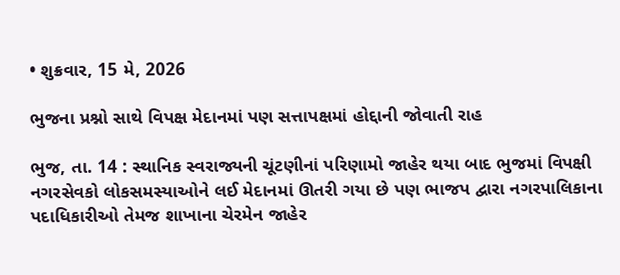• શુક્રવાર, 15 મે, 2026

ભુજના પ્રશ્નો સાથે વિપક્ષ મેદાનમાં પણ સત્તાપક્ષમાં હોદ્દાની જોવાતી રાહ

ભુજ, તા. 14 : સ્થાનિક સ્વરાજ્યની ચૂંટણીનાં પરિણામો જાહેર થયા બાદ ભુજમાં વિપક્ષી નગરસેવકો લોકસમસ્યાઓને લઈ મેદાનમાં ઊતરી ગયા છે પણ ભાજપ દ્વારા નગરપાલિકાના પદાધિકારીઓ તેમજ શાખાના ચેરમેન જાહેર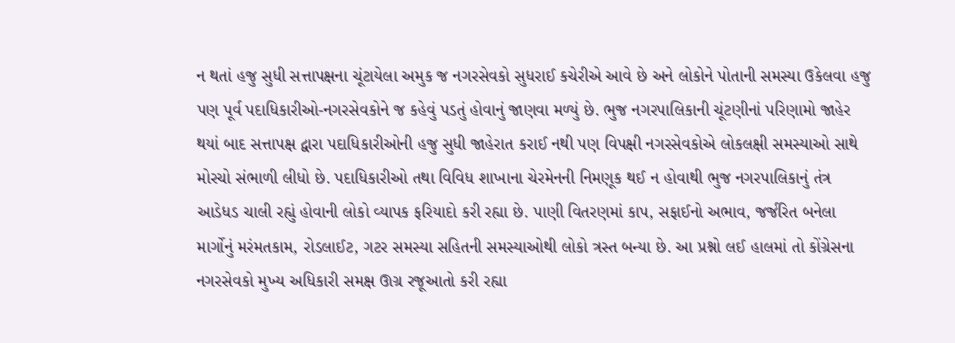ન થતાં હજુ સુધી સત્તાપક્ષના ચૂંટાયેલા અમુક જ નગરસેવકો સુધરાઈ કચેરીએ આવે છે અને લોકોને પોતાની સમસ્યા ઉકેલવા હજુ પણ પૂર્વ પદાધિકારીઓ-નગરસેવકોને જ કહેવું પડતું હોવાનું જાણવા મળ્યું છે. ભુજ નગરપાલિકાની ચૂંટણીનાં પરિણામો જાહેર થયાં બાદ સત્તાપક્ષ દ્વારા પદાધિકારીઓની હજુ સુધી જાહેરાત કરાઈ નથી પણ વિપક્ષી નગરસેવકોએ લોકલક્ષી સમસ્યાઓ સાથે મોરચો સંભાળી લીધો છે. પદાધિકારીઓ તથા વિવિધ શાખાના ચેરમેનની નિમણૂક થઈ ન હોવાથી ભુજ નગરપાલિકાનું તંત્ર આડેધડ ચાલી રહ્યું હોવાની લોકો વ્યાપક ફરિયાદો કરી રહ્યા છે. પાણી વિતરણમાં કાપ, સફાઈનો અભાવ, જર્જરિત બનેલા માર્ગોનું મરંમતકામ, રોડલાઈટ, ગટર સમસ્યા સહિતની સમસ્યાઓથી લોકો ત્રસ્ત બન્યા છે. આ પ્રશ્નો લઈ હાલમાં તો કોંગ્રેસના નગરસેવકો મુખ્ય અધિકારી સમક્ષ ઊગ્ર રજૂઆતો કરી રહ્યા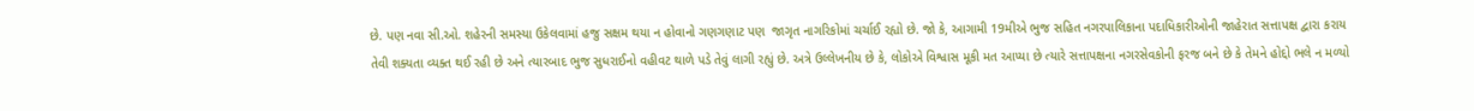છે. પણ નવા સી.ઓ. શહેરની સમસ્યા ઉકેલવામાં હજુ સક્ષમ થયા ન હોવાનો ગણગણાટ પણ  જાગૃત નાગરિકોમાં ચર્ચાઈ રહ્યો છે. જો કે, આગામી 19મીએ ભુજ સહિત નગરપાલિકાના પદાધિકારીઓની જાહેરાત સત્તાપક્ષ દ્વારા કરાય તેવી શક્યતા વ્યક્ત થઈ રહી છે અને ત્યારબાદ ભુજ સુધરાઈનો વહીવટ થાળે પડે તેવું લાગી રહ્યું છે. અત્રે ઉલ્લેખનીય છે કે, લોકોએ વિશ્વાસ મૂકી મત આપ્યા છે ત્યારે સત્તાપક્ષના નગરસેવકોની ફરજ બને છે કે તેમને હોદ્દો ભલે ન મળ્યો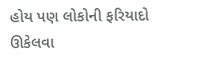હોય પણ લોકોની ફરિયાદો ઊકેલવા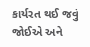કાર્યરત થઈ જવું જોઈએ અને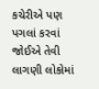કચેરીએ પણ પગલાં કરવાં જોઈએ તેવી લાગણી લોકોમાં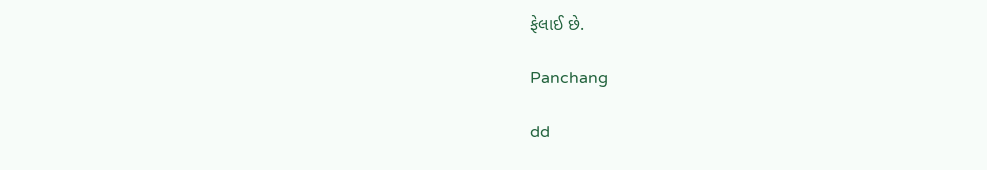ફેલાઈ છે.

Panchang

dd